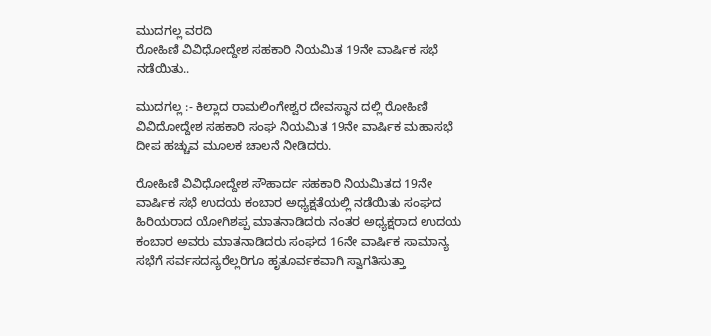ಮುದಗಲ್ಲ ವರದಿ
ರೋಹಿಣಿ ವಿವಿಧೋದ್ದೇಶ ಸಹಕಾರಿ ನಿಯಮಿತ 19ನೇ ವಾರ್ಷಿಕ ಸಭೆ ನಡೆಯಿತು..

ಮುದಗಲ್ಲ :- ಕಿಲ್ಲಾದ ರಾಮಲಿಂಗೇಶ್ವರ ದೇವಸ್ಥಾನ ದಲ್ಲಿ ರೋಹಿಣಿ ವಿವಿದೋದ್ದೇಶ ಸಹಕಾರಿ ಸಂಘ ನಿಯಮಿತ 19ನೇ ವಾರ್ಷಿಕ ಮಹಾಸಭೆ ದೀಪ ಹಚ್ಚುವ ಮೂಲಕ ಚಾಲನೆ ನೀಡಿದರು.

ರೋಹಿಣಿ ವಿವಿಧೋದ್ದೇಶ ಸೌಹಾರ್ದ ಸಹಕಾರಿ ನಿಯಮಿತದ 19ನೇ ವಾರ್ಷಿಕ ಸಭೆ ಉದಯ ಕಂಬಾರ ಅಧ್ಯಕ್ಷತೆಯಲ್ಲಿ ನಡೆಯಿತು ಸಂಘದ ಹಿರಿಯರಾದ ಯೋಗಿಶಪ್ಪ ಮಾತನಾಡಿದರು ನಂತರ ಅಧ್ಯಕ್ಷರಾದ ಉದಯ ಕಂಬಾರ ಅವರು ಮಾತನಾಡಿದರು ಸಂಘದ 16ನೇ ವಾರ್ಷಿಕ ಸಾಮಾನ್ಯ ಸಭೆಗೆ ಸರ್ವಸದಸ್ಯರೆಲ್ಲರಿಗೂ ಹೃತೂರ್ವಕವಾಗಿ ಸ್ವಾಗತಿಸುತ್ತಾ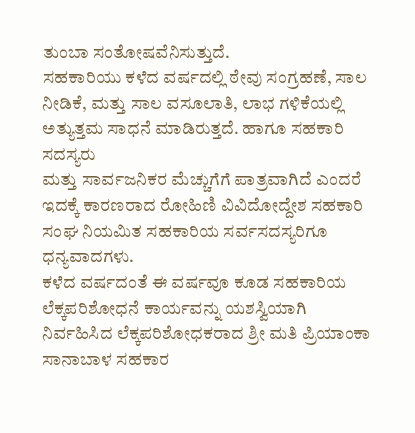ತುಂಬಾ ಸಂತೋಷವೆನಿಸುತ್ತುದೆ.
ಸಹಕಾರಿಯು ಕಳೆದ ವರ್ಷದಲ್ಲಿ ಠೇವು ಸಂಗ್ರಹಣೆ, ಸಾಲ ನೀಡಿಕೆ, ಮತ್ತು ಸಾಲ ವಸೂಲಾತಿ, ಲಾಭ ಗಳಿಕೆಯಲ್ಲಿ ಅತ್ಯುತ್ತಮ ಸಾಧನೆ ಮಾಡಿರುತ್ತದೆ. ಹಾಗೂ ಸಹಕಾರಿ ಸದಸ್ಯರು
ಮತ್ತು ಸಾರ್ವಜನಿಕರ ಮೆಚ್ಚುಗೆಗೆ ಪಾತ್ರವಾಗಿದೆ ಎಂದರೆ
ಇದಕ್ಕೆ ಕಾರಣರಾದ ರೋಹಿಣಿ ವಿವಿದೋದ್ದೇಶ ಸಹಕಾರಿ ಸಂಘ ನಿಯಮಿತ ಸಹಕಾರಿಯ ಸರ್ವಸದಸ್ಯರಿಗೂ ಧನ್ಯವಾದಗಳು.
ಕಳೆದ ವರ್ಷದಂತೆ ಈ ವರ್ಷವೂ ಕೂಡ ಸಹಕಾರಿಯ ಲೆಕ್ಕಪರಿಶೋಧನೆ ಕಾರ್ಯವನ್ನು ಯಶಸ್ವಿಯಾಗಿ ನಿರ್ವಹಿಸಿದ ಲೆಕ್ಕಪರಿಶೋಧಕರಾದ ಶ್ರೀ ಮತಿ ಪ್ರಿಯಾಂಕಾ ಸಾನಾಬಾಳ ಸಹಕಾರ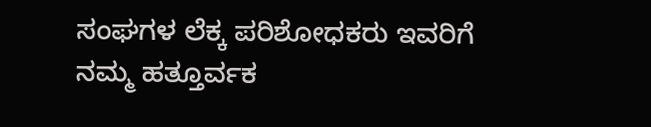ಸಂಘಗಳ ಲೆಕ್ಕ ಪರಿಶೋಧಕರು ಇವರಿಗೆ ನಮ್ಮ ಹತ್ತೂರ್ವಕ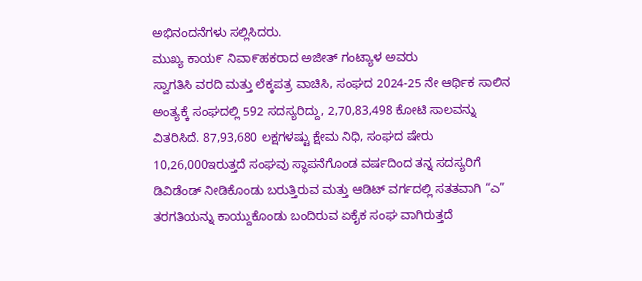ಅಭಿನಂದನೆಗಳು ಸಲ್ಲಿಸಿದರು.
ಮುಖ್ಯ ಕಾಯ೯ ನಿವಾ೯ಹಕರಾದ ಅಜೀತ್ ಗಂಟ್ಯಾಳ ಅವರು
ಸ್ವಾಗತಿಸಿ ವರದಿ ಮತ್ತು ಲೆಕ್ಕಪತ್ರ ವಾಚಿಸಿ, ಸಂಘದ 2024-25 ನೇ ಆರ್ಥಿಕ ಸಾಲಿನ ಅಂತ್ಯಕ್ಕೆ ಸಂಘದಲ್ಲಿ 592 ಸದಸ್ಯರಿದ್ದು, 2,70,83,498 ಕೋಟಿ ಸಾಲವನ್ನು ವಿತರಿಸಿದೆ. 87,93,680 ಲಕ್ಷಗಳಷ್ಟು ಕ್ಷೇಮ ನಿಧಿ, ಸಂಘದ ಷೇರು 10,26,000ಇರುತ್ತದೆ ಸಂಘವು ಸ್ಥಾಪನೆಗೊಂಡ ವರ್ಷದಿಂದ ತನ್ನ ಸದಸ್ಯರಿಗೆ ಡಿವಿಡೆಂಡ್ ನೀಡಿಕೊಂಡು ಬರುತ್ತಿರುವ ಮತ್ತು ಆಡಿಟ್ ವರ್ಗದಲ್ಲಿ ಸತತವಾಗಿ “ಎ” ತರಗತಿಯನ್ನು ಕಾಯ್ದುಕೊಂಡು ಬಂದಿರುವ ಏಕೈಕ ಸಂಘ ವಾಗಿರುತ್ತದೆ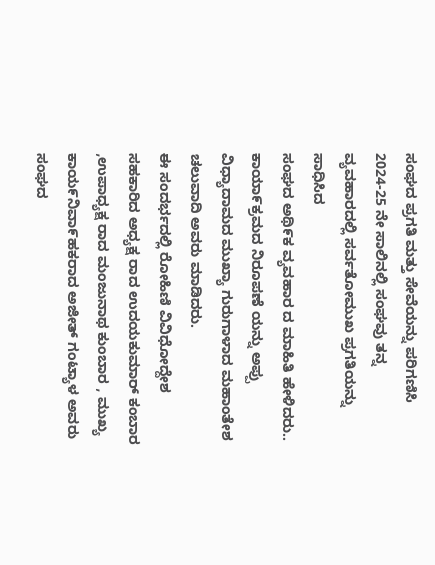ಸಂಘದ ಪ್ರಗತಿ ಮತ್ತು ಸೇವೆಯನ್ನು ಪರಿಗಣಿಸಿ 2024-25 ನೇ ಸಾಲಿನಲ್ಲಿ ಸಂಘವು ತನ್ನ ವ್ಯವಹಾರದಲ್ಲಿ ಸರ್ವತೋಮುಖ ಪ್ರಗತಿಯನ್ನು ಸಾಧಿಸಿದ
ಸಂಘದ ಅಥಿ೯ಕ ವ್ಯವಹಾರ ದ ಮಾಹಿತಿ ಹೇಳಿದರು..
ಕಾಯಾ೯ಕ್ರಮದ ನಿರೂಪಣೆ ಯನ್ನು ಅಪ್ಪು ವಿಧ್ಯಾದಾಮದ ಮುಖ್ಯಾ ಗುರುಗಾಳಾದ ಮಹಾಂತೇಶ ಚಲುವಾದಿ ಅವರು ಮಾಡಿದರು.
ಈ ಸಂದರ್ಭದಲ್ಲಿ ರೋಹಿಣಿ ವಿವಿಧೋದ್ದೇಶ ಸಹಕಾರಿದ ಅಧ್ಯಕ್ಷ ರಾದ ಉದಯಕುಮಾರ್ ಕಂಬಾರ ,ಉಪಾಧ್ಯಕ್ಷ ರಾದ ಮಂಜುನಾಥ ಕುಂಬಾರ , ಮುಖ್ಯ ಕಾಯ೯ನಿವಾ೯ಹಕರಾದ ಅಜೀತ್ ಗಂಟ್ಯಾಳ ಅವರು ಸಂಘದ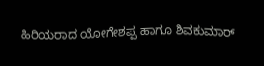ಹಿರಿಯರಾದ ಯೋಗೇಶಪ್ಪ ಹಾಗೂ ಶಿವಕುಮಾರ್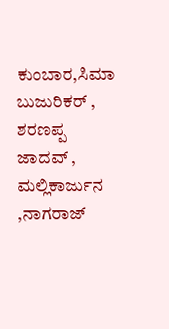ಕುಂಬಾರ,ಸಿಮಾ ಬುಜುರಿಕರ್ , ಶರಣಪ್ಪ ಜಾದವ್ , ಮಲ್ಲಿಕಾರ್ಜುನ ,ನಾಗರಾಜ್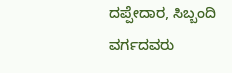ದಪ್ಪೇದಾರ, ಸಿಬ್ಬಂದಿ ವರ್ಗದವರು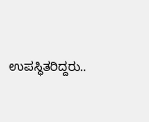ಉಪಸ್ಥಿತರಿದ್ದರು..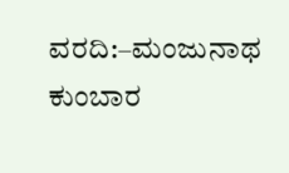ವರದಿ:–ಮಂಜುನಾಥ ಕುಂಬಾರ